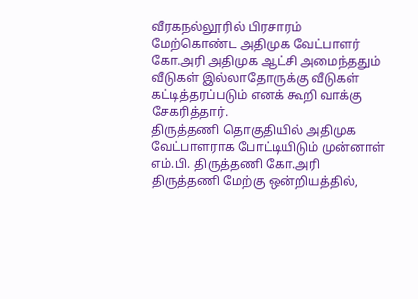வீரகநல்லூரில் பிரசாரம் மேற்கொண்ட அதிமுக வேட்பாளர் கோ.அரி அதிமுக ஆட்சி அமைந்ததும் வீடுகள் இல்லாதோருக்கு வீடுகள் கட்டித்தரப்படும் எனக் கூறி வாக்கு சேகரித்தார்.
திருத்தணி தொகுதியில் அதிமுக வேட்பாளராக போட்டியிடும் முன்னாள் எம்.பி. திருத்தணி கோ.அரி திருத்தணி மேற்கு ஒன்றியத்தில்,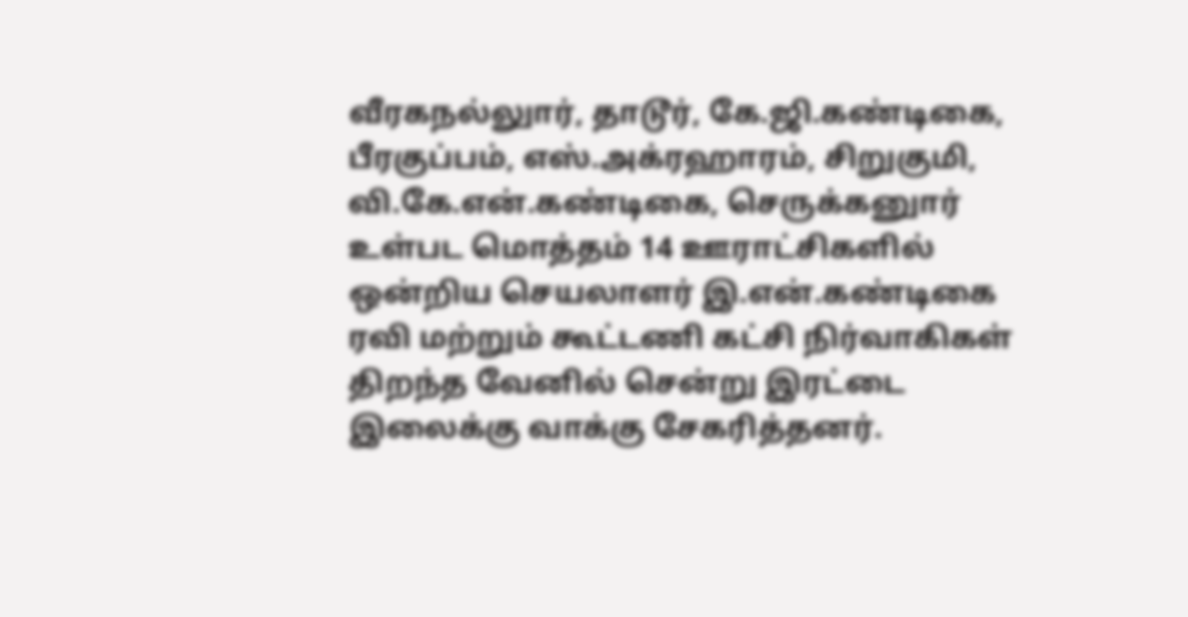வீரகநல்லுார், தாடூர், கே.ஜி.கண்டிகை, பீரகுப்பம், எஸ்.அக்ரஹாரம், சிறுகுமி, வி.கே.என்.கண்டிகை, செருக்கனுார் உள்பட மொத்தம் 14 ஊராட்சிகளில் ஒன்றிய செயலாளர் இ.என்.கண்டிகை ரவி மற்றும் கூட்டணி கட்சி நிர்வாகிகள் திறந்த வேனில் சென்று இரட்டை இலைக்கு வாக்கு சேகரித்தனர்.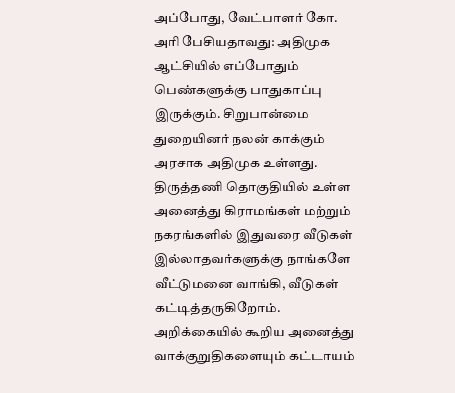அப்போது, வேட்பாளர் கோ. அரி பேசியதாவது: அதிமுக ஆட்சியில் எப்போதும் பெண்களுக்கு பாதுகாப்பு இருக்கும். சிறுபான்மை துறையினர் நலன் காக்கும் அரசாக அதிமுக உள்ளது. திருத்தணி தொகுதியில் உள்ள அனைத்து கிராமங்கள் மற்றும் நகரங்களில் இதுவரை வீடுகள் இல்லாதவர்களுக்கு நாங்களே வீட்டுமனை வாங்கி, வீடுகள் கட்டித்தருகிறோம். அறிக்கையில் கூறிய அனைத்து வாக்குறுதிகளையும் கட்டாயம்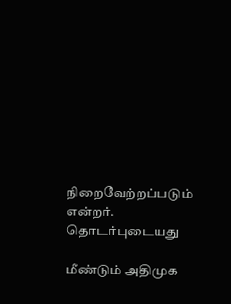நிறைவேற்றப்படும் என்றர்.
தொடர்புடையது

மீண்டும் அதிமுக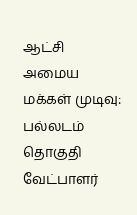ஆட்சி அமைய மக்கள் முடிவு: பல்லடம் தொகுதி வேட்பாளர்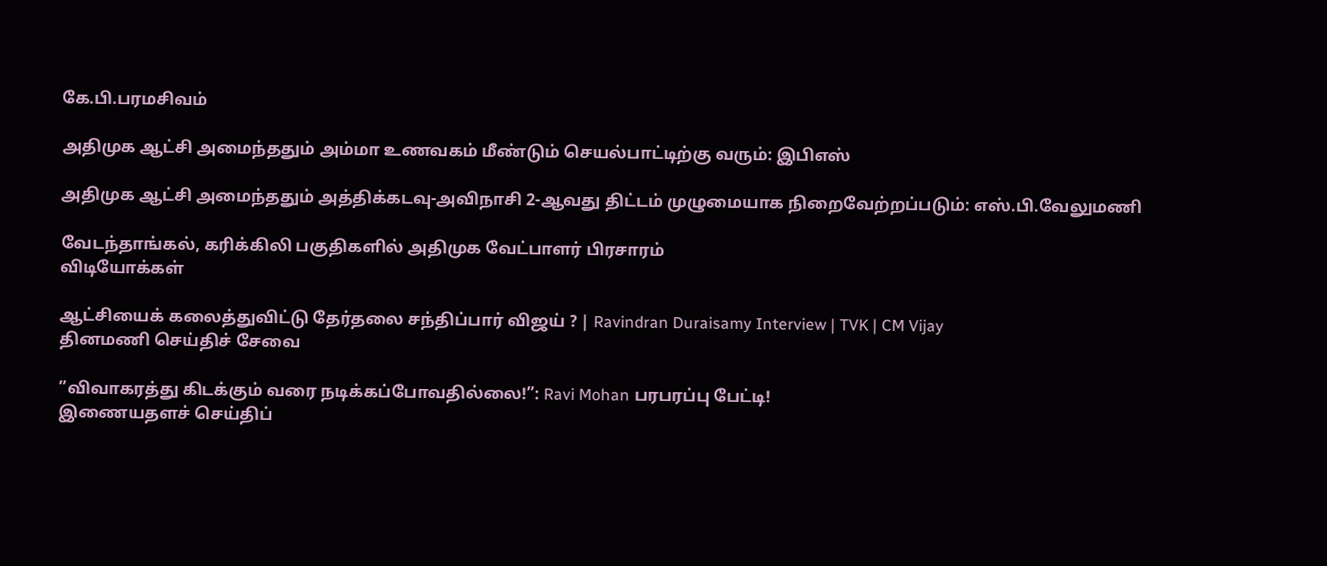கே.பி.பரமசிவம்

அதிமுக ஆட்சி அமைந்ததும் அம்மா உணவகம் மீண்டும் செயல்பாட்டிற்கு வரும்: இபிஎஸ்

அதிமுக ஆட்சி அமைந்ததும் அத்திக்கடவு-அவிநாசி 2-ஆவது திட்டம் முழுமையாக நிறைவேற்றப்படும்: எஸ்.பி.வேலுமணி

வேடந்தாங்கல், கரிக்கிலி பகுதிகளில் அதிமுக வேட்பாளர் பிரசாரம்
விடியோக்கள்

ஆட்சியைக் கலைத்துவிட்டு தேர்தலை சந்திப்பார் விஜய் ? | Ravindran Duraisamy Interview | TVK | CM Vijay
தினமணி செய்திச் சேவை

”விவாகரத்து கிடக்கும் வரை நடிக்கப்போவதில்லை!”: Ravi Mohan பரபரப்பு பேட்டி!
இணையதளச் செய்திப்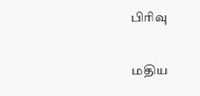பிரிவு

மதிய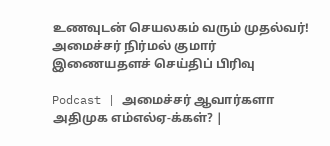உணவுடன் செயலகம் வரும் முதல்வர்! அமைச்சர் நிர்மல் குமார்
இணையதளச் செய்திப் பிரிவு

Podcast | அமைச்சர் ஆவார்களா அதிமுக எம்எல்ஏ-க்கள்? |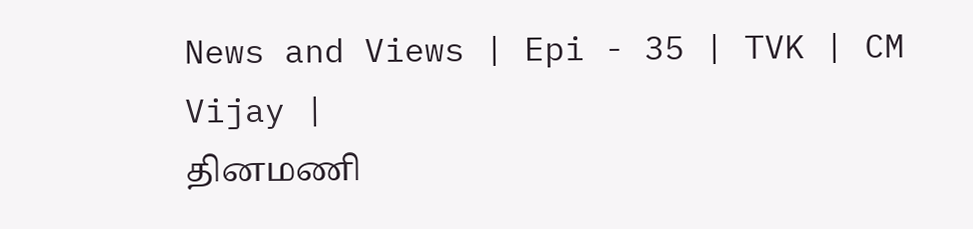News and Views | Epi - 35 | TVK | CM Vijay |
தினமணி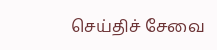செய்திச் சேவை